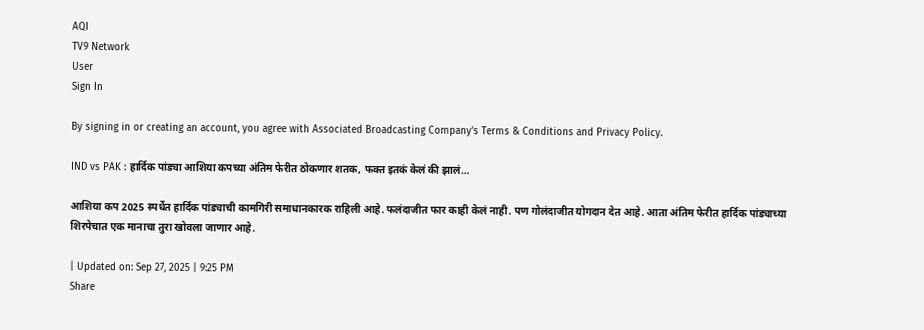AQI
TV9 Network
User
Sign In

By signing in or creating an account, you agree with Associated Broadcasting Company's Terms & Conditions and Privacy Policy.

IND vs PAK : हार्दिक पांड्या आशिया कपच्या अंतिम फेरीत ठोकणार शतक, फक्त इतकं केलं की झालं…

आशिया कप 2025 स्पर्धेत हार्दिक पांड्याची कामगिरी समाधानकारक राहिली आहे. फलंदाजीत फार काही केलं नाही. पण गोलंदाजीत योगदान देत आहे. आता अंतिम फेरीत हार्दिक पांड्याच्या शिरपेचात एक मानाचा तुरा खोवला जाणार आहे.

| Updated on: Sep 27, 2025 | 9:25 PM
Share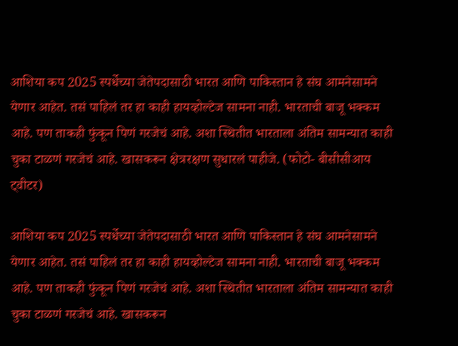आशिया कप 2025 स्पर्धेच्या जेतेपदासाठी भारत आणि पाकिस्तान हे संघ आमनेसामने येणार आहेत. तसं पाहिलं तर हा काही हायव्होल्टेज सामना नाही. भारताची बाजू भक्कम आहे. पण ताकही फुंकून पिणं गरजेचं आहे. अशा स्थितीत भारताला अंतिम सामन्यात काही चुका टाळणं गरजेचं आहे. खासकरून क्षेत्ररक्षण सुधारलं पाहीजे. (फोटो- बीसीसीआय ट्वीटर)

आशिया कप 2025 स्पर्धेच्या जेतेपदासाठी भारत आणि पाकिस्तान हे संघ आमनेसामने येणार आहेत. तसं पाहिलं तर हा काही हायव्होल्टेज सामना नाही. भारताची बाजू भक्कम आहे. पण ताकही फुंकून पिणं गरजेचं आहे. अशा स्थितीत भारताला अंतिम सामन्यात काही चुका टाळणं गरजेचं आहे. खासकरून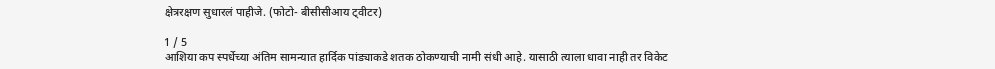क्षेत्ररक्षण सुधारलं पाहीजे. (फोटो- बीसीसीआय ट्वीटर)

1 / 5
आशिया कप स्पर्धेच्या अंतिम सामन्यात हार्दिक पांड्याकडे शतक ठोकण्याची नामी संधी आहे. यासाठी त्याला धावा नाही तर विकेट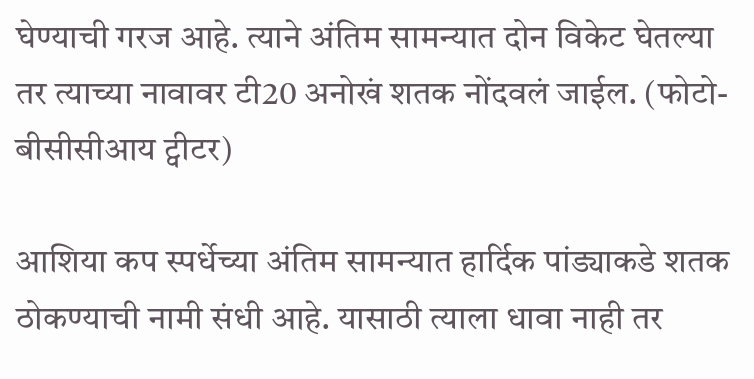घेण्याची गरज आहे. त्याने अंतिम सामन्यात दोन विकेट घेतल्या तर त्याच्या नावावर टी20 अनोखं शतक नोंदवलं जाईल. (फोटो- बीसीसीआय ट्वीटर)

आशिया कप स्पर्धेच्या अंतिम सामन्यात हार्दिक पांड्याकडे शतक ठोकण्याची नामी संधी आहे. यासाठी त्याला धावा नाही तर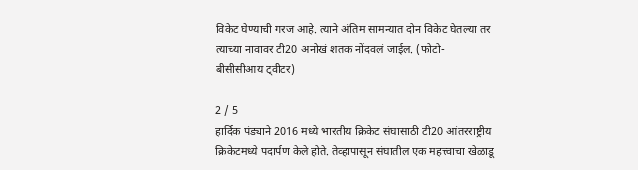विकेट घेण्याची गरज आहे. त्याने अंतिम सामन्यात दोन विकेट घेतल्या तर त्याच्या नावावर टी20 अनोखं शतक नोंदवलं जाईल. (फोटो- बीसीसीआय ट्वीटर)

2 / 5
हार्दिक पंड्याने 2016 मध्ये भारतीय क्रिकेट संघासाठी टी20 आंतरराष्ट्रीय क्रिकेटमध्ये पदार्पण केले होते. तेव्हापासून संघातील एक महत्त्वाचा खेळाडू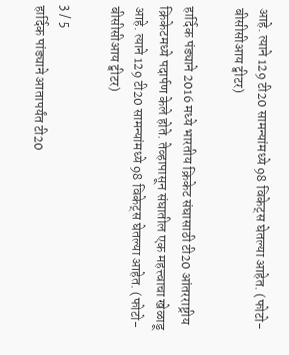आहे. त्याने 129 टी20 सामन्यांमध्ये 98 विकेट्स घेतल्या आहेत. (फोटो- बीसीसीआय ट्वीटर)

हार्दिक पंड्याने 2016 मध्ये भारतीय क्रिकेट संघासाठी टी20 आंतरराष्ट्रीय क्रिकेटमध्ये पदार्पण केले होते. तेव्हापासून संघातील एक महत्त्वाचा खेळाडू आहे. त्याने 129 टी20 सामन्यांमध्ये 98 विकेट्स घेतल्या आहेत. (फोटो- बीसीसीआय ट्वीटर)

3 / 5
हार्दिक पांड्याने आतापर्यंत टी20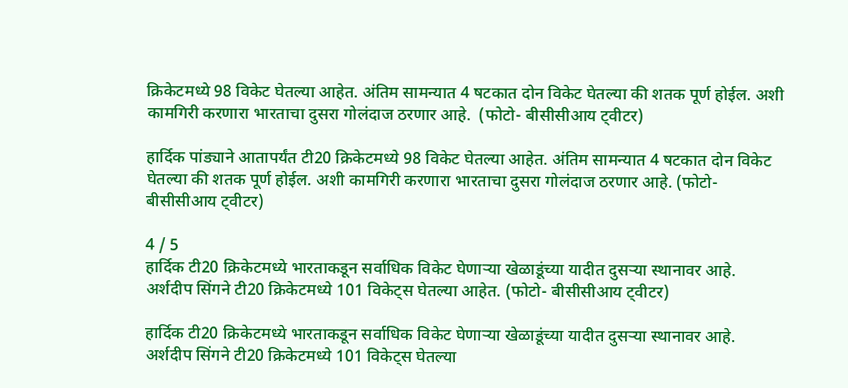क्रिकेटमध्ये 98 विकेट घेतल्या आहेत. अंतिम सामन्यात 4 षटकात दोन विकेट घेतल्या की शतक पूर्ण होईल. अशी कामगिरी करणारा भारताचा दुसरा गोलंदाज ठरणार आहे.  (फोटो- बीसीसीआय ट्वीटर)

हार्दिक पांड्याने आतापर्यंत टी20 क्रिकेटमध्ये 98 विकेट घेतल्या आहेत. अंतिम सामन्यात 4 षटकात दोन विकेट घेतल्या की शतक पूर्ण होईल. अशी कामगिरी करणारा भारताचा दुसरा गोलंदाज ठरणार आहे. (फोटो- बीसीसीआय ट्वीटर)

4 / 5
हार्दिक टी20 क्रिकेटमध्ये भारताकडून सर्वाधिक विकेट घेणाऱ्या खेळाडूंच्या यादीत दुसऱ्या स्थानावर आहे. अर्शदीप सिंगने टी20 क्रिकेटमध्ये 101 विकेट्स घेतल्या आहेत. (फोटो- बीसीसीआय ट्वीटर)

हार्दिक टी20 क्रिकेटमध्ये भारताकडून सर्वाधिक विकेट घेणाऱ्या खेळाडूंच्या यादीत दुसऱ्या स्थानावर आहे. अर्शदीप सिंगने टी20 क्रिकेटमध्ये 101 विकेट्स घेतल्या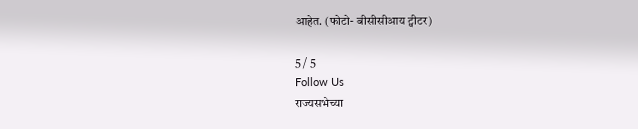आहेत. (फोटो- बीसीसीआय ट्वीटर)

5 / 5
Follow Us
राज्यसभेच्या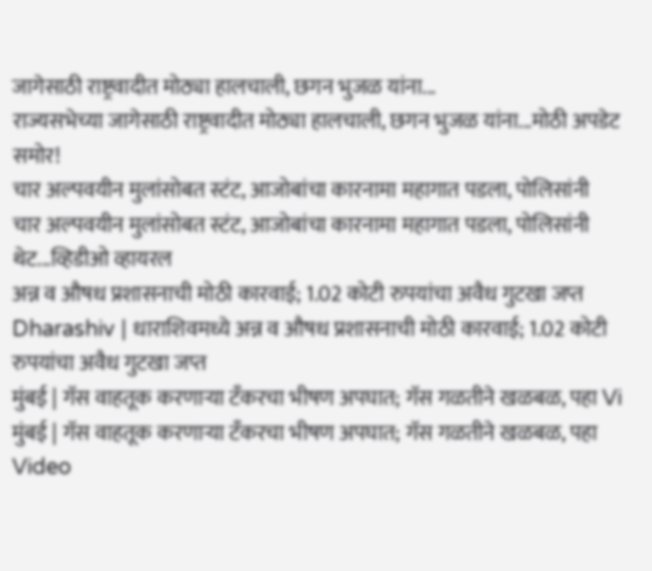जागेसाठी राष्ट्रवादीत मोठ्या हालचाली, छगन भुजळ यांना...
राज्यसभेच्या जागेसाठी राष्ट्रवादीत मोठ्या हालचाली, छगन भुजळ यांना...मोठी अपडेट समोर!
चार अल्पवयीन मुलांसोबत स्टंट, आजोबांचा कारनामा महागात पडला, पोलिसांनी
चार अल्पवयीन मुलांसोबत स्टंट, आजोबांचा कारनामा महागात पडला, पोलिसांनी थेट...व्हिडीओ व्हायरल
अन्न व औषध प्रशासनाची मोठी कारवाई; 1.02 कोटी रुपयांचा अवैध गुटखा जप्त
Dharashiv | धाराशिवमध्ये अन्न व औषध प्रशासनाची मोठी कारवाई; 1.02 कोटी रुपयांचा अवैध गुटखा जप्त
मुंबई | गॅस वाहतूक करणाऱ्या टँकरचा भीषण अपघात; गॅस गळतीने खळबळ, पहा Vi
मुंबई | गॅस वाहतूक करणाऱ्या टँकरचा भीषण अपघात; गॅस गळतीने खळबळ, पहा Video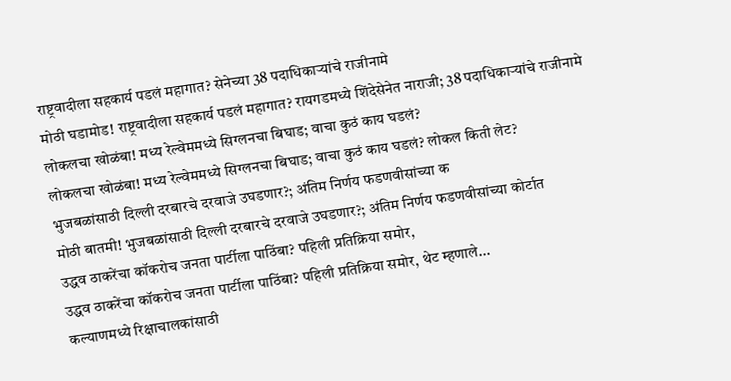राष्ट्रवादीला सहकार्य पडलं महागात? सेनेच्या 38 पदाधिकाऱ्यांचे राजीनामे
मोठी घडामोड! राष्ट्रवादीला सहकार्य पडलं महागात? रायगडमध्ये शिंदेसेनेत नाराजी; 38 पदाधिकाऱ्यांचे राजीनामे
लोकलचा खोळंबा! मध्य रेल्वेममध्ये सिग्लनचा बिघाड; वाचा कुठं काय घडलं?
लोकलचा खोळंबा! मध्य रेल्वेममध्ये सिग्लनचा बिघाड; वाचा कुठं काय घडलं? लोकल किती लेट?
भुजबळांसाठी दिल्ली दरबारचे दरवाजे उघडणार?; अंतिम निर्णय फडणवीसांच्या क
मोठी बातमी! भुजबळांसाठी दिल्ली दरबारचे दरवाजे उघडणार?; अंतिम निर्णय फडणवीसांच्या कोर्टात
उद्धव ठाकरेंचा कॉकरोच जनता पार्टीला पाठिंबा? पहिली प्रतिक्रिया समोर,
उद्धव ठाकरेंचा कॉकरोच जनता पार्टीला पाठिंबा? पहिली प्रतिक्रिया समोर, थेट म्हणाले...
कल्याणमध्ये रिक्षाचालकांसाठी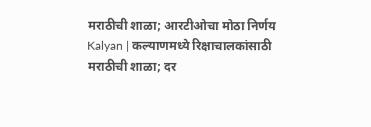मराठीची शाळा; आरटीओचा मोठा निर्णय
Kalyan | कल्याणमध्ये रिक्षाचालकांसाठी मराठीची शाळा; दर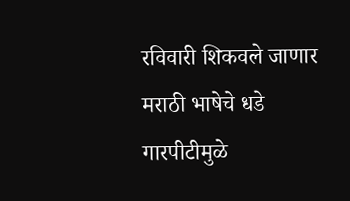रविवारी शिकवले जाणार मराठी भाषेचे धडे
गारपीटीमुळे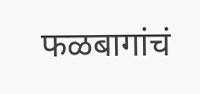फळबागांचं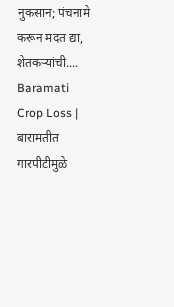नुकसान; पंचनामे करून मदत द्या, शेतकऱ्यांची....
Baramati Crop Loss | बारामतीत गारपीटीमुळे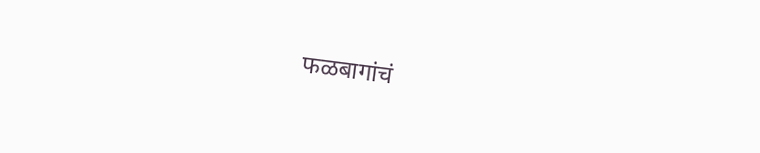फळबागांचं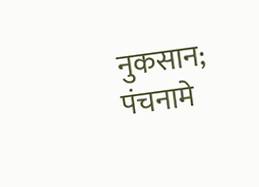नुकसान; पंचनामे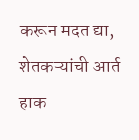करून मदत द्या, शेतकऱ्यांची आर्त हाक